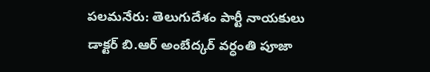పలమనేరు: తెలుగుదేశం పార్టీ నాయకులు డాక్టర్ బి.ఆర్ అంబేద్కర్ వర్ధంతి పూజా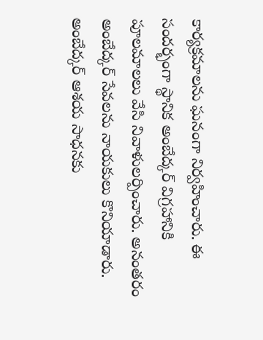కార్యక్రమాలను ఘనంగా నిర్వహించారు. ఈ సందర్భంగా స్థానిక అంబేద్కర్ విగ్రహానికి పూలమాలలు వేసి నివాళులర్పించారు. అనంతరం అంబేద్కర్ సేవలను నాయకులు కొనియాడారు. అంబేద్కర్ ఆశయ సాధనకు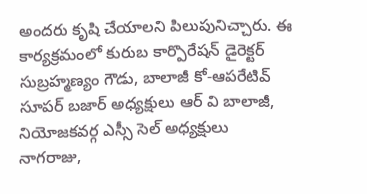అందరు కృషి చేయాలని పిలుపునిచ్చారు. ఈ కార్యక్రమంలో కురుబ కార్పొరేషన్ డైరెక్టర్ సుబ్రహ్మణ్యం గౌడు, బాలాజీ కో-ఆపరేటివ్ సూపర్ బజార్ అధ్యక్షులు ఆర్ వి బాలాజీ, నియోజకవర్గ ఎస్సీ సెల్ అధ్యక్షులు నాగరాజు,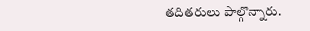తదితరులు పాల్గొన్నారు.